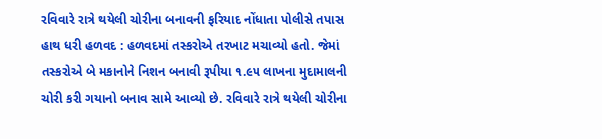રવિવારે રાત્રે થયેલી ચોરીના બનાવની ફરિયાદ નોંધાતા પોલીસે તપાસ હાથ ધરી હળવદ : હળવદમાં તસ્કરોએ તરખાટ મચાવ્યો હતો. જેમાં તસ્કરોએ બે મકાનોને નિશન બનાવી રૂપીયા ૧.૯૫ લાખના મુદામાલની ચોરી કરી ગયાનો બનાવ સામે આવ્યો છે. રવિવારે રાત્રે થયેલી ચોરીના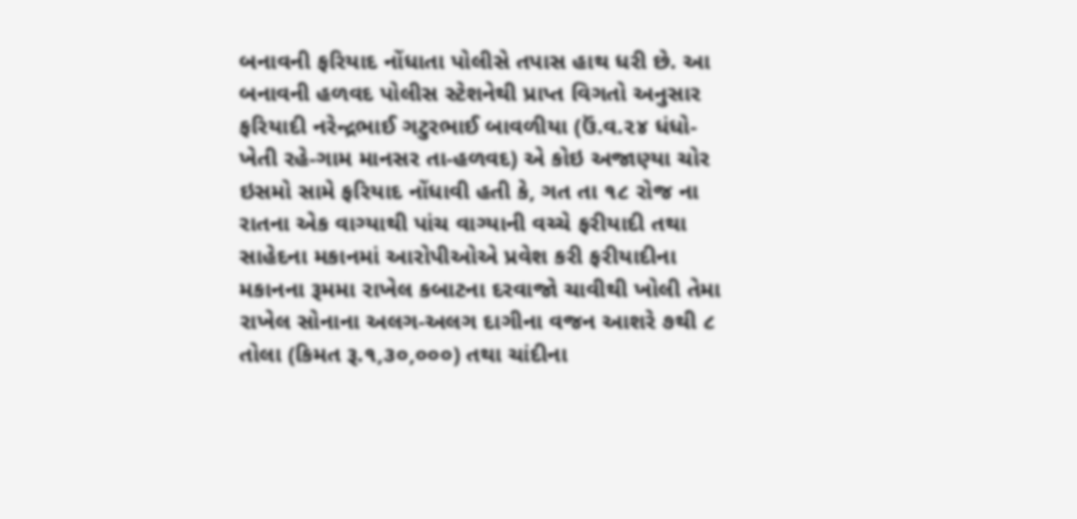બનાવની ફરિયાદ નોંધાતા પોલીસે તપાસ હાથ ધરી છે. આ બનાવની હળવદ પોલીસ સ્ટેશનેથી પ્રાપ્ત વિગતો અનુસાર ફરિયાદી નરેન્દ્રભાઈ ગટુરભાઈ બાવળીયા (ઉં.વ.૨૪ ધંધો-ખેતી રહે-ગામ માનસર તા-હળવદ) એ કોઇ અજાણ્યા ચોર ઇસમો સામે ફરિયાદ નોંધાવી હતી કે, ગત તા ૧૮ રોજ ના રાતના એક વાગ્યાથી પાંચ વાગ્યાની વચ્ચે ફરીયાદી તથા સાહેદના મકાનમાં આરોપીઓએ પ્રવેશ કરી ફરીયાદીના મકાનના રૂમમા રાખેલ કબાટના દરવાજો ચાવીથી ખોલી તેમા રાખેલ સોનાના અલગ-અલગ દાગીના વજન આશરે ૭થી ૮ તોલા (કિમત રૂ.૧,૩૦,૦૦૦) તથા ચાંદીના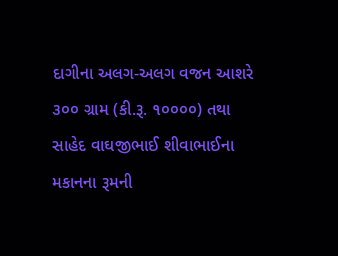દાગીના અલગ-અલગ વજન આશરે ૩૦૦ ગ્રામ (કી.રૂ. ૧૦૦૦૦) તથા સાહેદ વાઘજીભાઈ શીવાભાઈના મકાનના રૂમની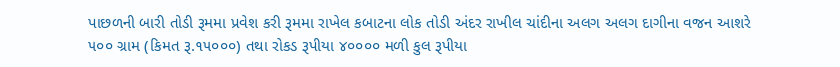પાછળની બારી તોડી રૂમમા પ્રવેશ કરી રૂમમા રાખેલ કબાટના લોક તોડી અંદર રાખીલ ચાંદીના અલગ અલગ દાગીના વજન આશરે ૫૦૦ ગ્રામ (કિમત રૂ.૧૫૦૦૦) તથા રોકડ રૂપીયા ૪૦૦૦૦ મળી કુલ રૂપીયા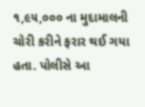૧,૯૫,૦૦૦ ના મુદામાલની ચોરી કરીને ફરાર થઈ ગયા હતા. પોલીસે આ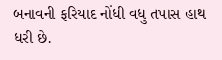બનાવની ફરિયાદ નોંધી વધુ તપાસ હાથ ધરી છે.